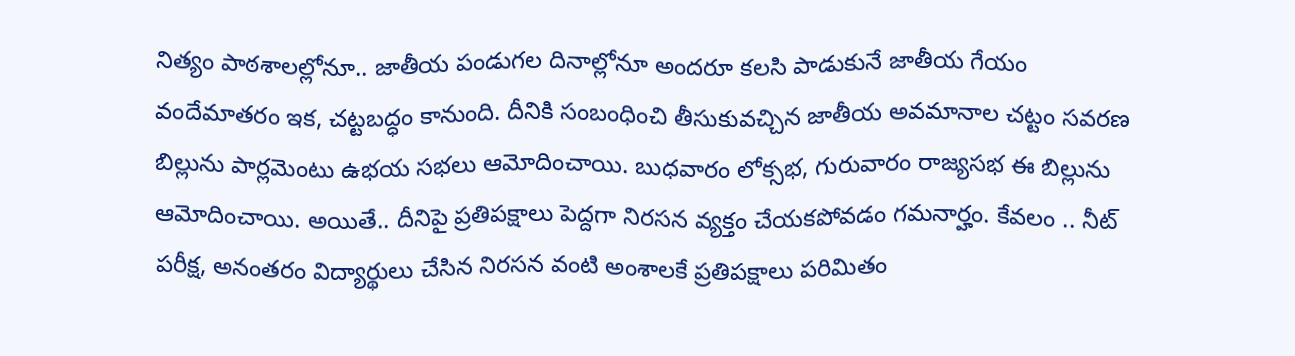నిత్యం పాఠశాలల్లోనూ.. జాతీయ పండుగల దినాల్లోనూ అందరూ కలసి పాడుకునే జాతీయ గేయం వందేమాతరం ఇక, చట్టబద్ధం కానుంది. దీనికి సంబంధించి తీసుకువచ్చిన జాతీయ అవమానాల చట్టం సవరణ బిల్లును పార్లమెంటు ఉభయ సభలు ఆమోదించాయి. బుధవారం లోక్సభ, గురువారం రాజ్యసభ ఈ బిల్లును ఆమోదించాయి. అయితే.. దీనిపై ప్రతిపక్షాలు పెద్దగా నిరసన వ్యక్తం చేయకపోవడం గమనార్హం. కేవలం .. నీట్ పరీక్ష, అనంతరం విద్యార్థులు చేసిన నిరసన వంటి అంశాలకే ప్రతిపక్షాలు పరిమితం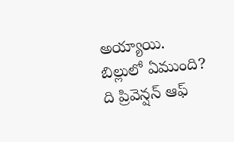అయ్యాయి.
బిల్లులో ఏముంది?
ది ప్రివెన్షన్ ఆఫ్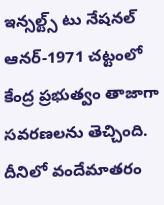ఇన్సల్ట్స్ టు నేషనల్ ఆనర్-1971 చట్టంలో కేంద్ర ప్రభుత్వం తాజాగా సవరణలను తెచ్చింది. దీనిలో వందేమాతరం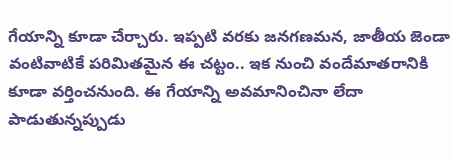గేయాన్ని కూడా చేర్చారు. ఇప్పటి వరకు జనగణమన, జాతీయ జెండా వంటివాటికే పరిమితమైన ఈ చట్టం.. ఇక నుంచి వందేమాతరానికి కూడా వర్తించనుంది. ఈ గేయాన్ని అవమానించినా లేదా పాడుతున్నప్పుడు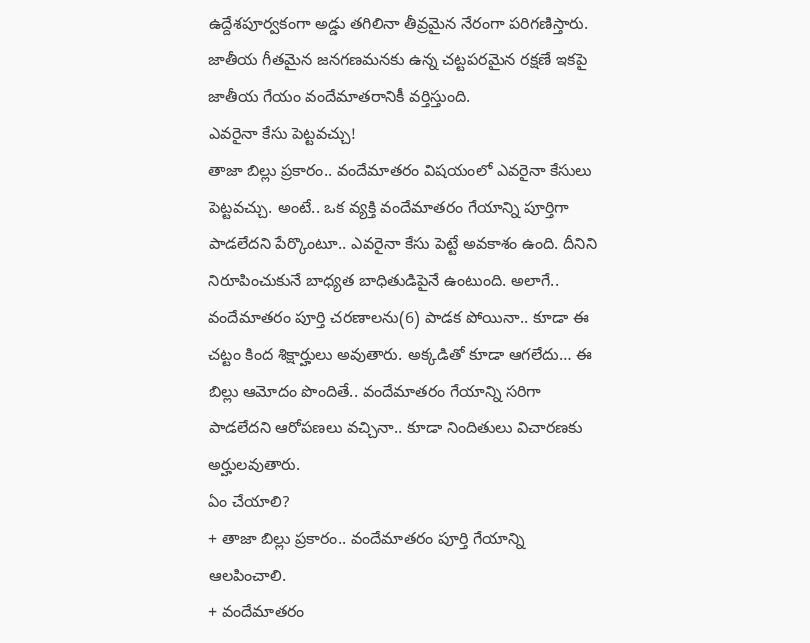ఉద్దేశపూర్వకంగా అడ్డు తగిలినా తీవ్రమైన నేరంగా పరిగణిస్తారు. జాతీయ గీతమైన జనగణమనకు ఉన్న చట్టపరమైన రక్షణే ఇకపై జాతీయ గేయం వందేమాతరానికీ వర్తిస్తుంది.
ఎవరైనా కేసు పెట్టవచ్చు!
తాజా బిల్లు ప్రకారం.. వందేమాతరం విషయంలో ఎవరైనా కేసులు పెట్టవచ్చు. అంటే.. ఒక వ్యక్తి వందేమాతరం గేయాన్ని పూర్తిగా పాడలేదని పేర్కొంటూ.. ఎవరైనా కేసు పెట్టే అవకాశం ఉంది. దీనిని నిరూపించుకునే బాధ్యత బాధితుడిపైనే ఉంటుంది. అలాగే.. వందేమాతరం పూర్తి చరణాలను(6) పాడక పోయినా.. కూడా ఈ చట్టం కింద శిక్షార్హులు అవుతారు. అక్కడితో కూడా ఆగలేదు… ఈ బిల్లు ఆమోదం పొందితే.. వందేమాతరం గేయాన్ని సరిగా పాడలేదని ఆరోపణలు వచ్చినా.. కూడా నిందితులు విచారణకు అర్హులవుతారు.
ఏం చేయాలి?
+ తాజా బిల్లు ప్రకారం.. వందేమాతరం పూర్తి గేయాన్ని ఆలపించాలి.
+ వందేమాతరం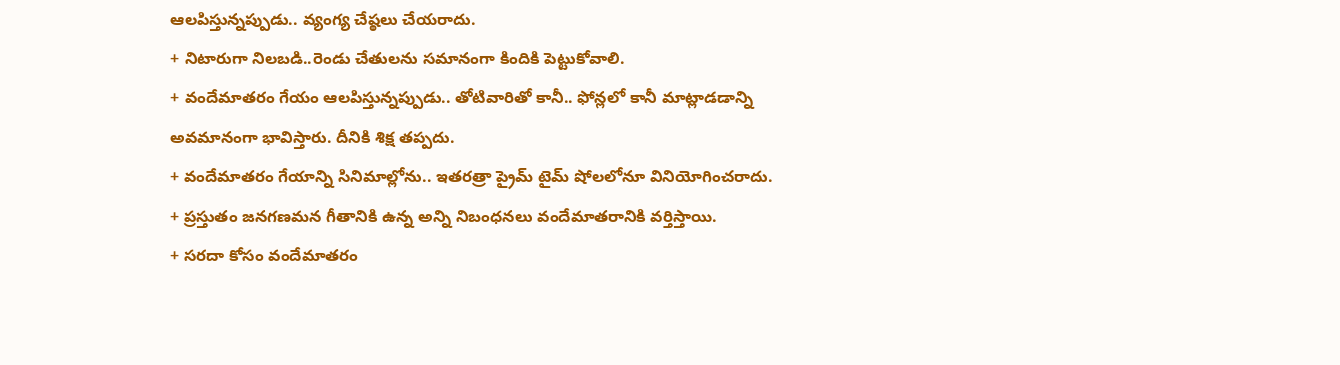ఆలపిస్తున్నప్పుడు.. వ్యంగ్య చేష్ఠలు చేయరాదు.
+ నిటారుగా నిలబడి..రెండు చేతులను సమానంగా కిందికి పెట్టుకోవాలి.
+ వందేమాతరం గేయం ఆలపిస్తున్నప్పుడు.. తోటివారితో కానీ.. ఫోన్లలో కానీ మాట్లాడడాన్ని అవమానంగా భావిస్తారు. దీనికి శిక్ష తప్పదు.
+ వందేమాతరం గేయాన్ని సినిమాల్లోను.. ఇతరత్రా ప్రైమ్ టైమ్ షోలలోనూ వినియోగించరాదు.
+ ప్రస్తుతం జనగణమన గీతానికి ఉన్న అన్ని నిబంధనలు వందేమాతరానికి వర్తిస్తాయి.
+ సరదా కోసం వందేమాతరం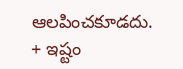ఆలపించకూడదు.
+ ఇష్టం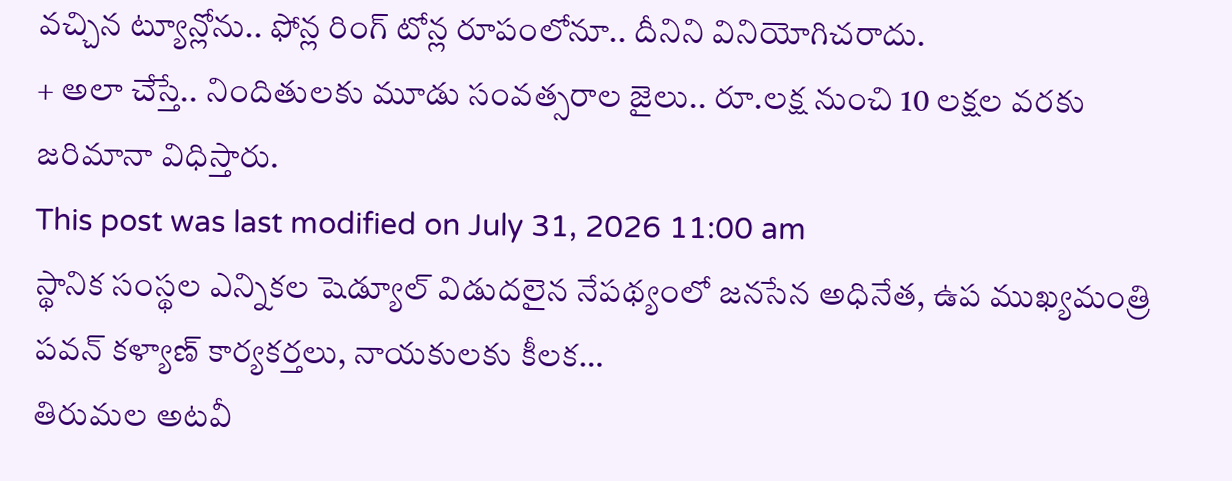వచ్చిన ట్యూన్లోను.. ఫోన్ల రింగ్ టోన్ల రూపంలోనూ.. దీనిని వినియోగిచరాదు.
+ అలా చేస్తే.. నిందితులకు మూడు సంవత్సరాల జైలు.. రూ.లక్ష నుంచి 10 లక్షల వరకు జరిమానా విధిస్తారు.
This post was last modified on July 31, 2026 11:00 am
స్థానిక సంస్థల ఎన్నికల షెడ్యూల్ విడుదలైన నేపథ్యంలో జనసేన అధినేత, ఉప ముఖ్యమంత్రి పవన్ కళ్యాణ్ కార్యకర్తలు, నాయకులకు కీలక…
తిరుమల అటవీ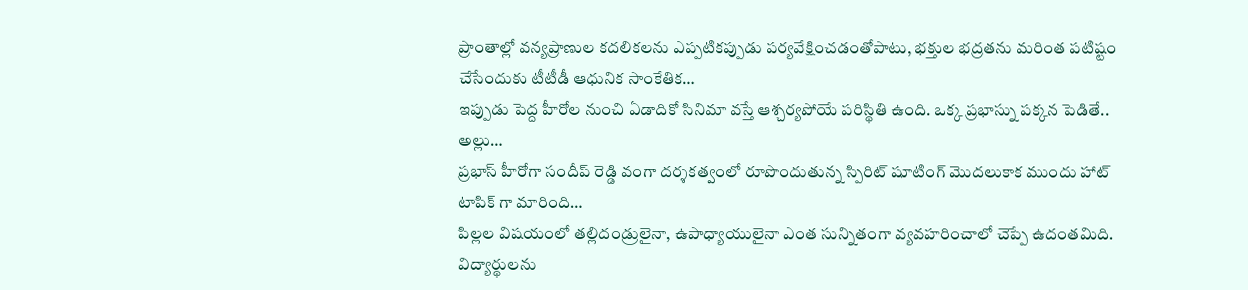ప్రాంతాల్లో వన్యప్రాణుల కదలికలను ఎప్పటికప్పుడు పర్యవేక్షించడంతోపాటు, భక్తుల భద్రతను మరింత పటిష్టం చేసేందుకు టీటీడీ ఆధునిక సాంకేతిక…
ఇప్పుడు పెద్ద హీరోల నుంచి ఏడాదికో సినిమా వస్తే ఆశ్చర్యపోయే పరిస్థితి ఉంది. ఒక్క ప్రభాస్ను పక్కన పెడితే.. అల్లు…
ప్రభాస్ హీరోగా సందీప్ రెడ్డి వంగా దర్శకత్వంలో రూపొందుతున్న స్పిరిట్ షూటింగ్ మొదలుకాక ముందు హాట్ టాపిక్ గా మారింది…
పిల్లల విషయంలో తల్లిదండ్రులైనా, ఉపాధ్యాయులైనా ఎంత సున్నితంగా వ్యవహరించాలో చెప్పే ఉదంతమిది. విద్యార్థులను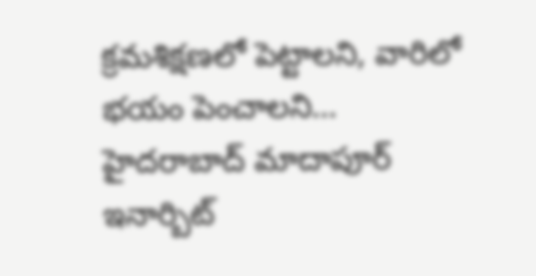క్రమశిక్షణలో పెట్టాలని, వారిలో భయం పెంచాలని…
హైదరాబాద్ మాదాపూర్ ఇనార్బిట్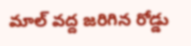మాల్ వద్ద జరిగిన రోడ్డు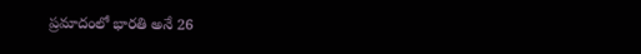ప్రమాదంలో భారతి అనే 26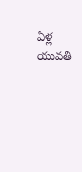ఏళ్ల యువతి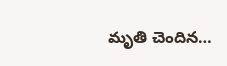మృతి చెందిన…